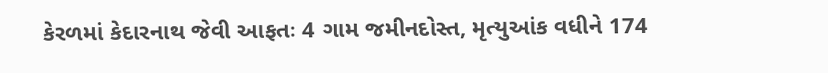કેરળમાં કેદારનાથ જેવી આફતઃ 4 ગામ જમીનદોસ્ત, મૃત્યુઆંક વધીને 174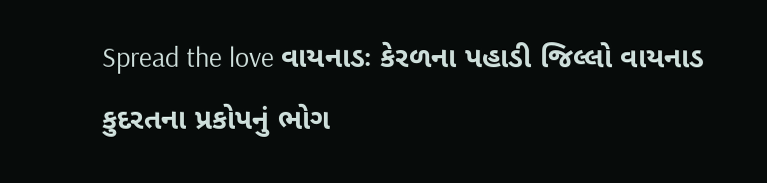Spread the love વાયનાડઃ કેરળના પહાડી જિલ્લો વાયનાડ કુદરતના પ્રકોપનું ભોગ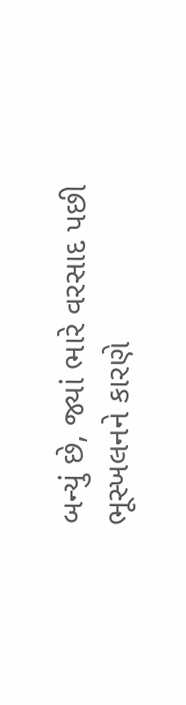બન્યું છે, જ્યાં ભારે વરસાદ પછી ભૂસ્ખલનને કારણે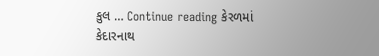કુલ … Continue reading કેરળમાં કેદારનાથ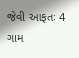જેવી આફતઃ 4 ગામ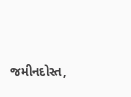જમીનદોસ્ત,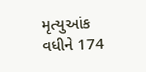મૃત્યુઆંક વધીને 174